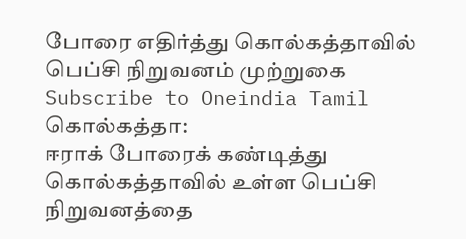போரை எதிர்த்து கொல்கத்தாவில் பெப்சி நிறுவனம் முற்றுகை
Subscribe to Oneindia Tamil
கொல்கத்தா:
ஈராக் போரைக் கண்டித்து கொல்கத்தாவில் உள்ள பெப்சி நிறுவனத்தை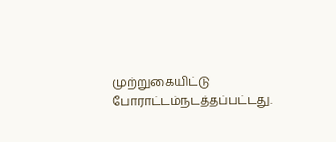முற்றுகையிட்டு போராட்டம்நடத்தப்பட்டது.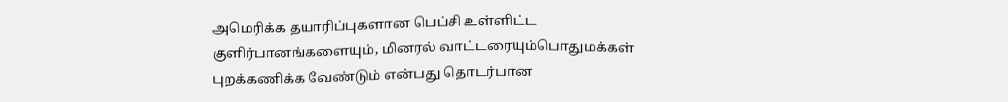அமெரிக்க தயாரிப்புகளான பெப்சி உள்ளிட்ட குளிர்பானங்களையும், மினரல் வாட்டரையும்பொதுமக்கள் புறக்கணிக்க வேண்டும் என்பது தொடர்பான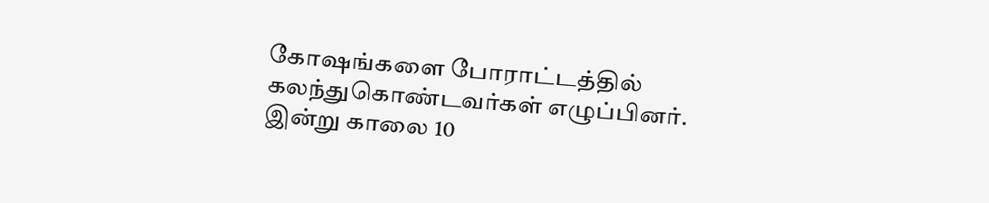கோஷங்களை போராட்டத்தில் கலந்துகொண்டவர்கள் எழுப்பினர்.
இன்று காலை 10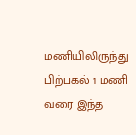மணியிலிருந்து பிற்பகல் 1 மணி வரை இந்த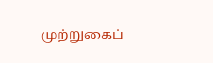முற்றுகைப்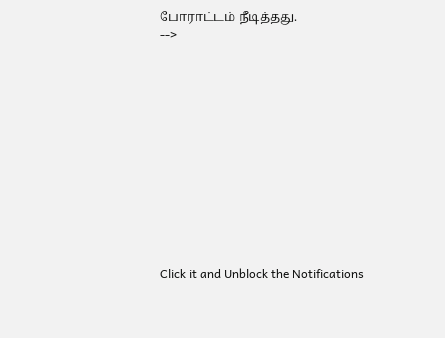போராட்டம் நீடித்தது.
-->












Click it and Unblock the Notifications